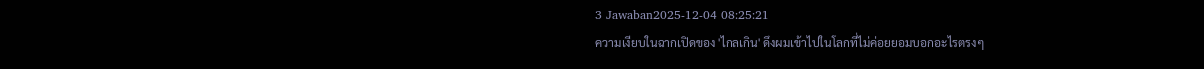3 Jawaban2025-12-04 08:25:21
ความเงียบในฉากเปิดของ 'ไกลเกิน' ดึงผมเข้าไปในโลกที่ไม่ค่อยยอมบอกอะไรตรงๆ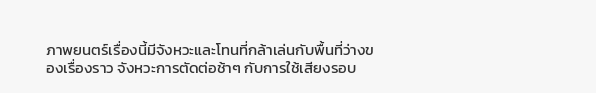ภาพยนตร์เรื่องนี้มีจังหวะและโทนที่กล้าเล่นกับพื้นที่ว่างของเรื่องราว จังหวะการตัดต่อช้าๆ กับการใช้เสียงรอบ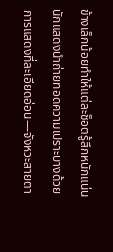ข้างเล็กน้อยทำให้แต่ละช็อตรู้สึกหนักแน่น นักแสดงนำถ่ายทอดความเปราะบางด้วยการแสดงที่ละเอียดอ่อน—จังหวะสายตา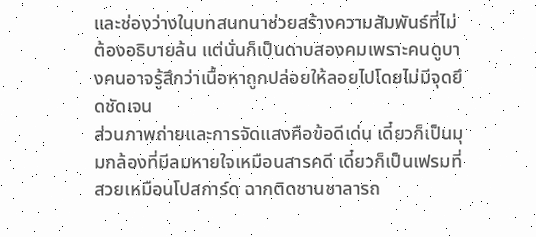และช่องว่างในบทสนทนาช่วยสร้างความสัมพันธ์ที่ไม่ต้องอธิบายล้น แต่นั่นก็เป็นดาบสองคมเพราะคนดูบางคนอาจรู้สึกว่าเนื้อหาถูกปล่อยให้ลอยไปโดยไม่มีจุดยึดชัดเจน
ส่วนภาพถ่ายและการจัดแสงคือข้อดีเด่น เดี๋ยวก็เป็นมุมกล้องที่มีลมหายใจเหมือนสารคดี เดี๋ยวก็เป็นเฟรมที่สวยเหมือนโปสการ์ด ฉากติดชานชาลารถ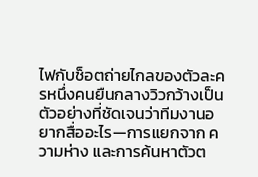ไฟกับช็อตถ่ายไกลของตัวละครหนึ่งคนยืนกลางวิวกว้างเป็นตัวอย่างที่ชัดเจนว่าทีมงานอยากสื่ออะไร—การแยกจาก ความห่าง และการค้นหาตัวต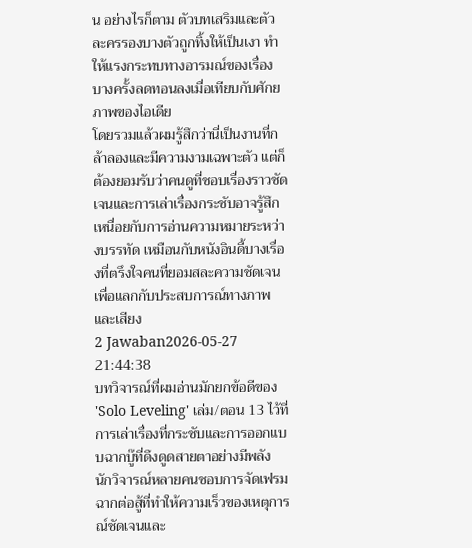น อย่างไรก็ตาม ตัวบทเสริมและตัวละครรองบางตัวถูกทิ้งให้เป็นเงา ทำให้แรงกระทบทางอารมณ์ของเรื่องบางครั้งลดทอนลงเมื่อเทียบกับศักยภาพของไอเดีย
โดยรวมแล้วผมรู้สึกว่านี่เป็นงานที่กล้าลองและมีความงามเฉพาะตัว แต่ก็ต้องยอมรับว่าคนดูที่ชอบเรื่องราวชัดเจนและการเล่าเรื่องกระชับอาจรู้สึกเหนื่อยกับการอ่านความหมายระหว่างบรรทัด เหมือนกับหนังอินดี้บางเรื่องที่ตรึงใจคนที่ยอมสละความชัดเจนเพื่อแลกกับประสบการณ์ทางภาพและเสียง
2 Jawaban2026-05-27 21:44:38
บทวิจารณ์ที่ผมอ่านมักยกข้อดีของ 'Solo Leveling' เล่ม/ตอน 13 ไว้ที่การเล่าเรื่องที่กระชับและการออกแบบฉากบู๊ที่ดึงดูดสายตาอย่างมีพลัง นักวิจารณ์หลายคนชอบการจัดเฟรมฉากต่อสู้ที่ทำให้ความเร็วของเหตุการณ์ชัดเจนและ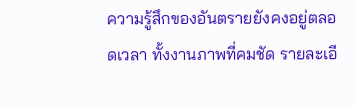ความรู้สึกของอันตรายยังคงอยู่ตลอดเวลา ทั้งงานภาพที่คมชัด รายละเอี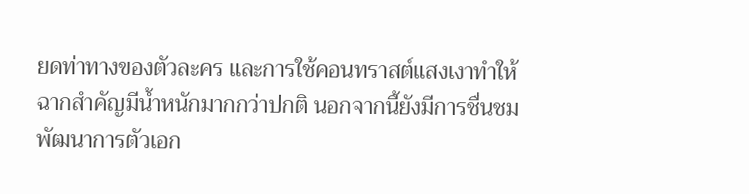ยดท่าทางของตัวละคร และการใช้คอนทราสต์แสงเงาทำให้ฉากสำคัญมีน้ำหนักมากกว่าปกติ นอกจากนี้ยังมีการชื่นชมพัฒนาการตัวเอก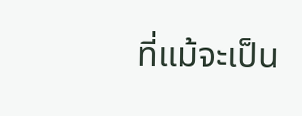ที่แม้จะเป็น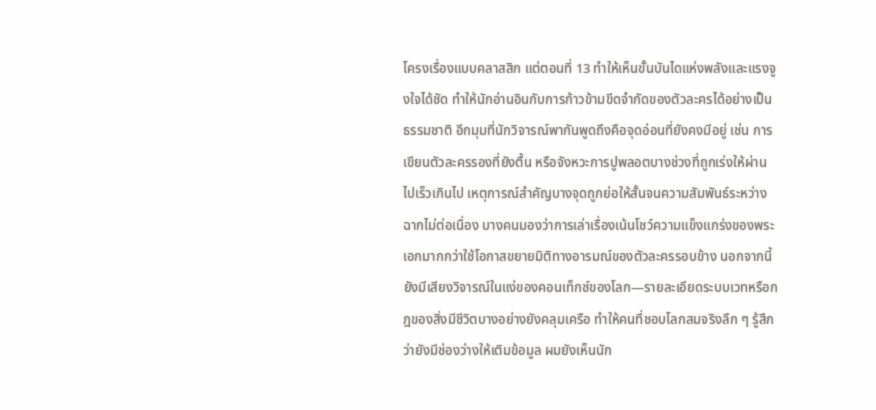โครงเรื่องแบบคลาสสิก แต่ตอนที่ 13 ทำให้เห็นขั้นบันไดแห่งพลังและแรงจูงใจได้ชัด ทำให้นักอ่านอินกับการก้าวข้ามขีดจำกัดของตัวละครได้อย่างเป็นธรรมชาติ อีกมุมที่นักวิจารณ์พากันพูดถึงคือจุดอ่อนที่ยังคงมีอยู่ เช่น การเขียนตัวละครรองที่ยังตื้น หรือจังหวะการปูพลอตบางช่วงที่ถูกเร่งให้ผ่านไปเร็วเกินไป เหตุการณ์สำคัญบางจุดถูกย่อให้สั้นจนความสัมพันธ์ระหว่างฉากไม่ต่อเนื่อง บางคนมองว่าการเล่าเรื่องเน้นโชว์ความแข็งแกร่งของพระเอกมากกว่าใช้โอกาสขยายมิติทางอารมณ์ของตัวละครรอบข้าง นอกจากนี้ยังมีเสียงวิจารณ์ในแง่ของคอนเท็กซ์ของโลก—รายละเอียดระบบเวทหรือกฎของสิ่งมีชีวิตบางอย่างยังคลุมเครือ ทำให้คนที่ชอบโลกสมจริงลึก ๆ รู้สึกว่ายังมีช่องว่างให้เติมข้อมูล ผมยังเห็นนัก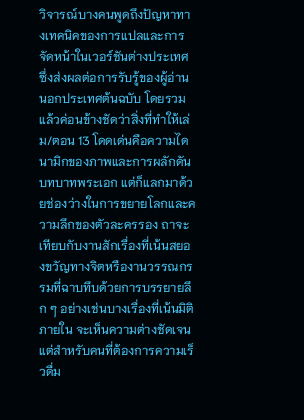วิจารณ์บางคนพูดถึงปัญหาทางเทคนิคของการแปลและการจัดหน้าในเวอร์ชันต่างประเทศ ซึ่งส่งผลต่อการรับรู้ของผู้อ่านนอกประเทศต้นฉบับ โดยรวมแล้วค่อนข้างชัดว่าสิ่งที่ทำให้เล่ม/ตอน 13 โดดเด่นคือความไดนามิกของภาพและการผลักดันบทบาทพระเอก แต่ก็แลกมาด้วยช่องว่างในการขยายโลกและความลึกของตัวละครรอง ถาจะเทียบกับงานสักเรื่องที่เน้นสยองขวัญทางจิตหรืองานวรรณกรรมที่ฉาบทึบด้วยการบรรยายลึก ๆ อย่างเช่นบางเรื่องที่เน้นมิติภายใน จะเห็นความต่างชัดเจน แต่สำหรับคนที่ต้องการความเร็วดื่ม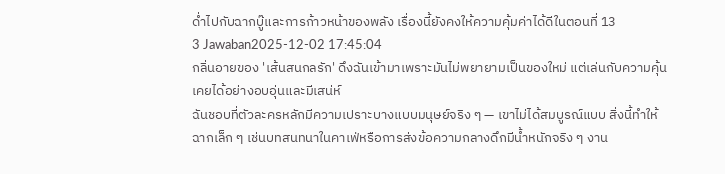ด่ำไปกับฉากบู๊และการก้าวหน้าของพลัง เรื่องนี้ยังคงให้ความคุ้มค่าได้ดีในตอนที่ 13
3 Jawaban2025-12-02 17:45:04
กลิ่นอายของ 'เส้นสนกลรัก' ดึงฉันเข้ามาเพราะมันไม่พยายามเป็นของใหม่ แต่เล่นกับความคุ้นเคยได้อย่างอบอุ่นและมีเสน่ห์
ฉันชอบที่ตัวละครหลักมีความเปราะบางแบบมนุษย์จริง ๆ — เขาไม่ได้สมบูรณ์แบบ สิ่งนี้ทำให้ฉากเล็ก ๆ เช่นบทสนทนาในคาเฟ่หรือการส่งข้อความกลางดึกมีน้ำหนักจริง ๆ งาน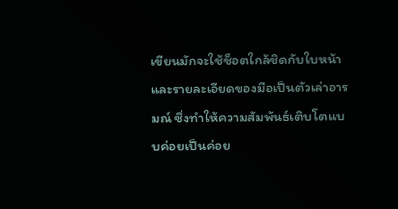เขียนมักจะใช้ช็อตใกล้ชิดกับใบหน้าและรายละเอียดของมือเป็นตัวเล่าอารมณ์ ซึ่งทำให้ความสัมพันธ์เติบโตแบบค่อยเป็นค่อย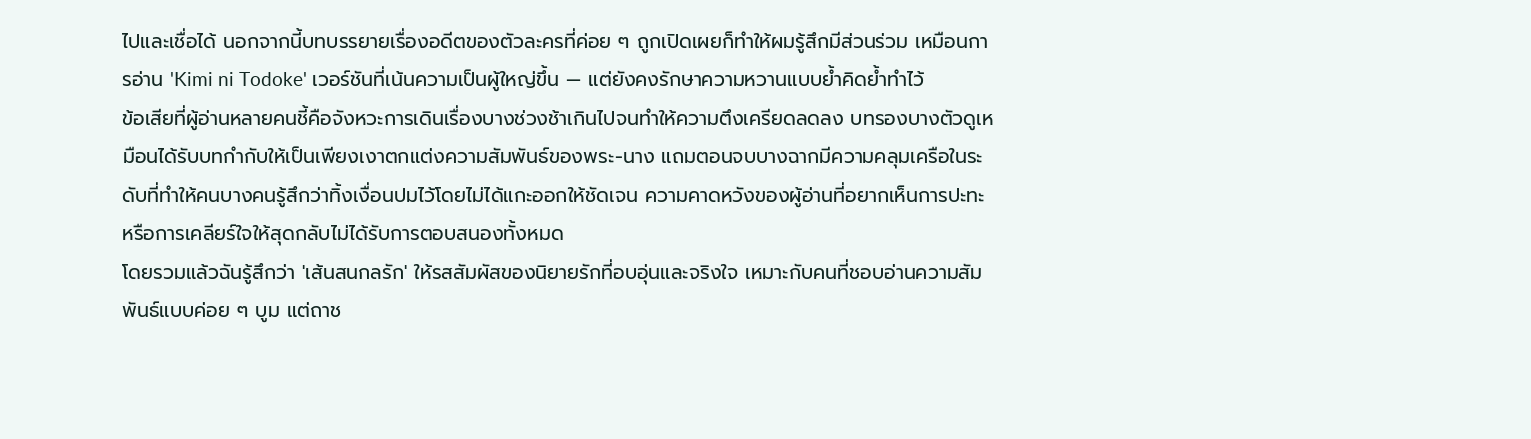ไปและเชื่อได้ นอกจากนี้บทบรรยายเรื่องอดีตของตัวละครที่ค่อย ๆ ถูกเปิดเผยก็ทำให้ผมรู้สึกมีส่วนร่วม เหมือนการอ่าน 'Kimi ni Todoke' เวอร์ชันที่เน้นความเป็นผู้ใหญ่ขึ้น — แต่ยังคงรักษาความหวานแบบย้ำคิดย้ำทำไว้
ข้อเสียที่ผู้อ่านหลายคนชี้คือจังหวะการเดินเรื่องบางช่วงช้าเกินไปจนทำให้ความตึงเครียดลดลง บทรองบางตัวดูเหมือนได้รับบทกำกับให้เป็นเพียงเงาตกแต่งความสัมพันธ์ของพระ-นาง แถมตอนจบบางฉากมีความคลุมเครือในระดับที่ทำให้คนบางคนรู้สึกว่าทิ้งเงื่อนปมไว้โดยไม่ได้แกะออกให้ชัดเจน ความคาดหวังของผู้อ่านที่อยากเห็นการปะทะหรือการเคลียร์ใจให้สุดกลับไม่ได้รับการตอบสนองทั้งหมด
โดยรวมแล้วฉันรู้สึกว่า 'เส้นสนกลรัก' ให้รสสัมผัสของนิยายรักที่อบอุ่นและจริงใจ เหมาะกับคนที่ชอบอ่านความสัมพันธ์แบบค่อย ๆ บูม แต่ถาช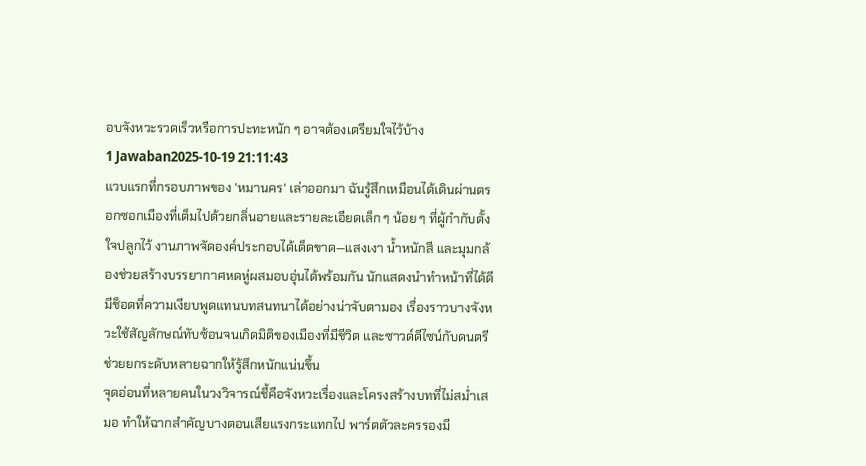อบจังหวะรวดเร็วหรือการปะทะหนัก ๆ อาจต้องเตรียมใจไว้บ้าง
1 Jawaban2025-10-19 21:11:43
แวบแรกที่กรอบภาพของ 'หมานคร' เล่าออกมา ฉันรู้สึกเหมือนได้เดินผ่านตรอกซอกเมืองที่เต็มไปด้วยกลิ่นอายและรายละเอียดเล็ก ๆ น้อย ๆ ที่ผู้กำกับตั้งใจปลูกไว้ งานภาพจัดองค์ประกอบได้เด็ดขาด—แสงเงา น้ำหนักสี และมุมกล้องช่วยสร้างบรรยากาศหดหู่ผสมอบอุ่นได้พร้อมกัน นักแสดงนำทำหน้าที่ได้ดี มีช็อตที่ความเงียบพูดแทนบทสนทนาได้อย่างน่าจับตามอง เรื่องราวบางจังหวะใช้สัญลักษณ์ทับซ้อนจนเกิดมิติของเมืองที่มีชีวิต และซาวด์ดีไซน์กับดนตรีช่วยยกระดับหลายฉากให้รู้สึกหนักแน่นขึ้น
จุดอ่อนที่หลายคนในวงวิจารณ์ชี้คือจังหวะเรื่องและโครงสร้างบทที่ไม่สม่ำเสมอ ทำให้ฉากสำคัญบางตอนเสียแรงกระแทกไป พาร์ตตัวละครรองมี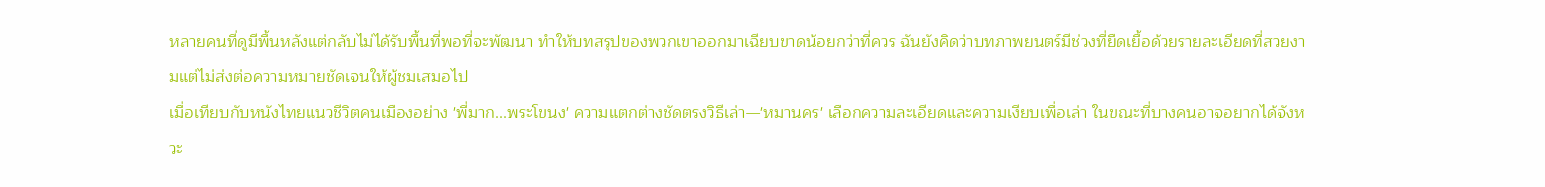หลายคนที่ดูมีพื้นหลังแต่กลับไม่ได้รับพื้นที่พอที่จะพัฒนา ทำให้บทสรุปของพวกเขาออกมาเฉียบขาดน้อยกว่าที่ควร ฉันยังคิดว่าบทภาพยนตร์มีช่วงที่ยืดเยื้อด้วยรายละเอียดที่สวยงามแต่ไม่ส่งต่อความหมายชัดเจนให้ผู้ชมเสมอไป
เมื่อเทียบกับหนังไทยแนวชีวิตคนเมืองอย่าง 'พี่มาก...พระโขนง' ความแตกต่างชัดตรงวิธีเล่า—'หมานคร' เลือกความละเอียดและความเงียบเพื่อเล่า ในขณะที่บางคนอาจอยากได้จังหวะ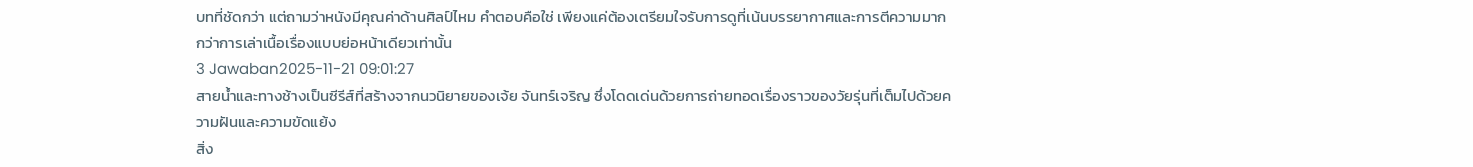บทที่ชัดกว่า แต่ถามว่าหนังมีคุณค่าด้านศิลป์ไหม คำตอบคือใช่ เพียงแค่ต้องเตรียมใจรับการดูที่เน้นบรรยากาศและการตีความมากกว่าการเล่าเนื้อเรื่องแบบย่อหน้าเดียวเท่านั้น
3 Jawaban2025-11-21 09:01:27
สายน้ำและทางช้างเป็นซีรีส์ที่สร้างจากนวนิยายของเจ้ย จันทร์เจริญ ซึ่งโดดเด่นด้วยการถ่ายทอดเรื่องราวของวัยรุ่นที่เต็มไปด้วยความฝันและความขัดแย้ง
สิ่ง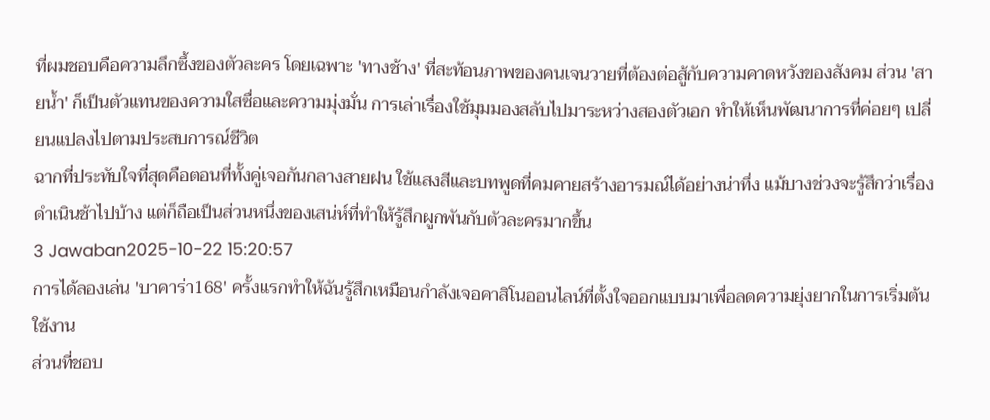ที่ผมชอบคือความลึกซึ้งของตัวละคร โดยเฉพาะ 'ทางช้าง' ที่สะท้อนภาพของคนเจนวายที่ต้องต่อสู้กับความคาดหวังของสังคม ส่วน 'สายน้ำ' ก็เป็นตัวแทนของความใสซื่อและความมุ่งมั่น การเล่าเรื่องใช้มุมมองสลับไปมาระหว่างสองตัวเอก ทำให้เห็นพัฒนาการที่ค่อยๆ เปลี่ยนแปลงไปตามประสบการณ์ชีวิต
ฉากที่ประทับใจที่สุดคือตอนที่ทั้งคู่เจอกันกลางสายฝน ใช้แสงสีและบทพูดที่คมคายสร้างอารมณ์ได้อย่างน่าทึ่ง แม้บางช่วงจะรู้สึกว่าเรื่องดำเนินช้าไปบ้าง แต่ก็ถือเป็นส่วนหนึ่งของเสน่ห์ที่ทำให้รู้สึกผูกพันกับตัวละครมากขึ้น
3 Jawaban2025-10-22 15:20:57
การได้ลองเล่น 'บาคาร่า168' ครั้งแรกทำให้ฉันรู้สึกเหมือนกำลังเจอคาสิโนออนไลน์ที่ตั้งใจออกแบบมาเพื่อลดความยุ่งยากในการเริ่มต้นใช้งาน
ส่วนที่ชอบ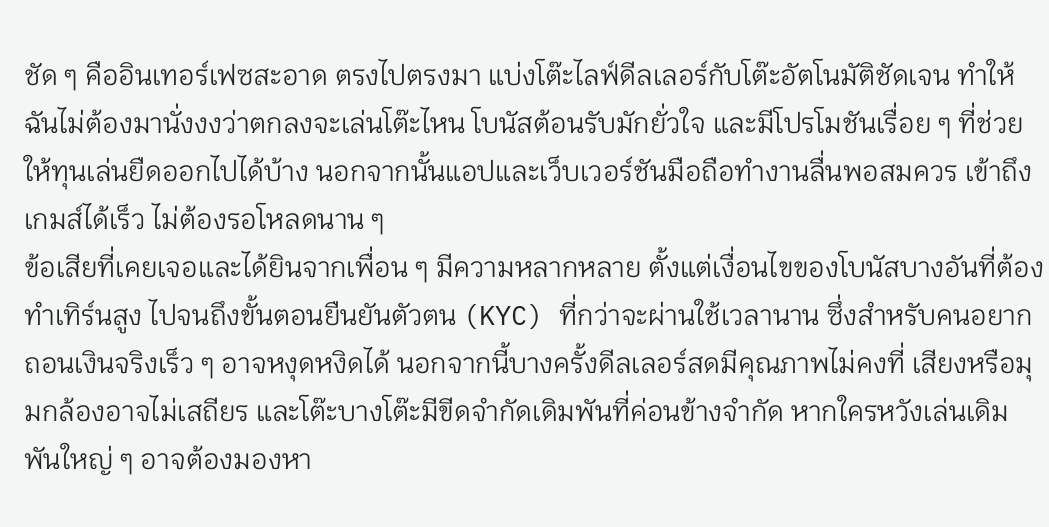ชัด ๆ คืออินเทอร์เฟซสะอาด ตรงไปตรงมา แบ่งโต๊ะไลฟ์ดีลเลอร์กับโต๊ะอัตโนมัติชัดเจน ทำให้ฉันไม่ต้องมานั่งงงว่าตกลงจะเล่นโต๊ะไหน โบนัสต้อนรับมักยั่วใจ และมีโปรโมชันเรื่อย ๆ ที่ช่วยให้ทุนเล่นยืดออกไปได้บ้าง นอกจากนั้นแอปและเว็บเวอร์ชันมือถือทำงานลื่นพอสมควร เข้าถึงเกมส์ได้เร็ว ไม่ต้องรอโหลดนาน ๆ
ข้อเสียที่เคยเจอและได้ยินจากเพื่อน ๆ มีความหลากหลาย ตั้งแต่เงื่อนไขของโบนัสบางอันที่ต้องทำเทิร์นสูง ไปจนถึงขั้นตอนยืนยันตัวตน (KYC) ที่กว่าจะผ่านใช้เวลานาน ซึ่งสำหรับคนอยากถอนเงินจริงเร็ว ๆ อาจหงุดหงิดได้ นอกจากนี้บางครั้งดีลเลอร์สดมีคุณภาพไม่คงที่ เสียงหรือมุมกล้องอาจไม่เสถียร และโต๊ะบางโต๊ะมีขีดจำกัดเดิมพันที่ค่อนข้างจำกัด หากใครหวังเล่นเดิมพันใหญ่ ๆ อาจต้องมองหา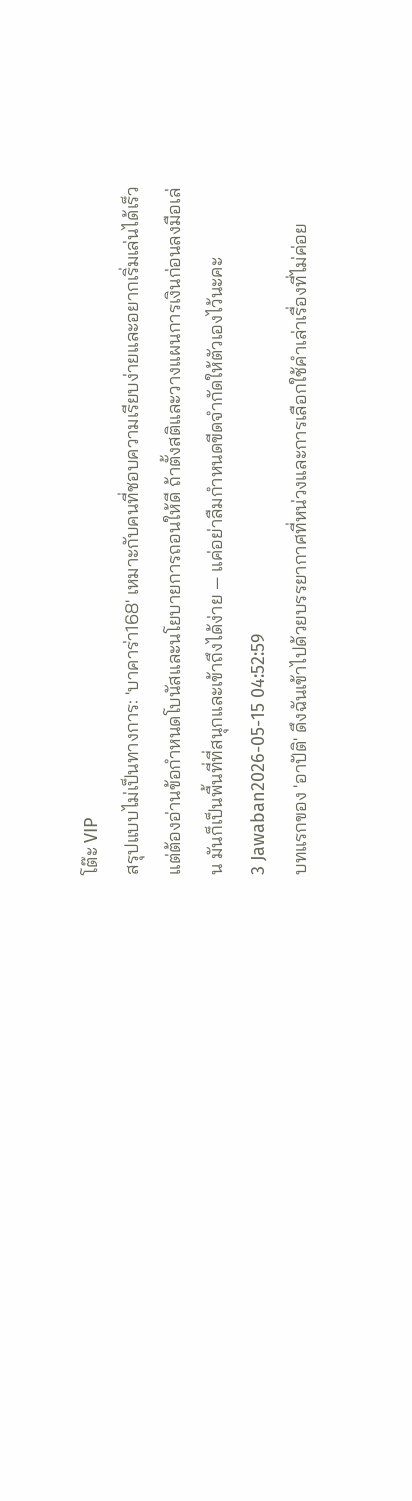โต๊ะ VIP
สรุปแบบไม่เป็นทางการ: 'บาคาร่า168' เหมาะกับคนที่ชอบความเรียบง่ายและอยากเริ่มเล่นได้เร็ว แต่ต้องอ่านข้อกำหนดโบนัสและนโยบายการถอนให้ดี ถ้าตั้งสติและวางแผนการเงินก่อนลงมือเล่น มันก็เป็นพื้นที่ที่สนุกและเข้าถึงได้ง่าย — แค่อย่าลืมกำหนดขีดจำกัดให้ตัวเองไว้นะคะ
3 Jawaban2026-05-15 04:52:59
บทแรกของ 'อาปัติ' ดึงฉันเข้าไปด้วยบรรยากาศที่หน่วงและการเลือกใช้คำเล่าเรื่องที่ไม่ค่อย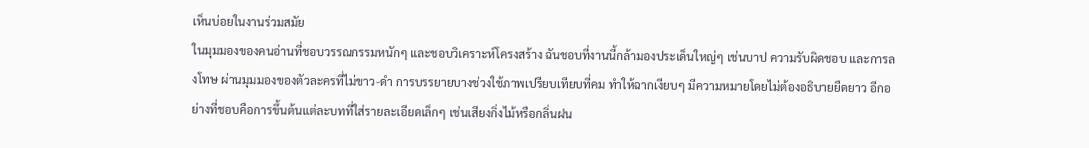เห็นบ่อยในงานร่วมสมัย
ในมุมมองของคนอ่านที่ชอบวรรณกรรมหนักๆ และชอบวิเคราะห์โครงสร้าง ฉันชอบที่งานนี้กล้ามองประเด็นใหญ่ๆ เช่นบาป ความรับผิดชอบ และการลงโทษ ผ่านมุมมองของตัวละครที่ไม่ขาว-ดำ การบรรยายบางช่วงใช้ภาพเปรียบเทียบที่คม ทำให้ฉากเงียบๆ มีความหมายโดยไม่ต้องอธิบายยืดยาว อีกอย่างที่ชอบคือการขึ้นต้นแต่ละบทที่ใส่รายละเอียดเล็กๆ เช่นเสียงกิ่งไม้หรือกลิ่นฝน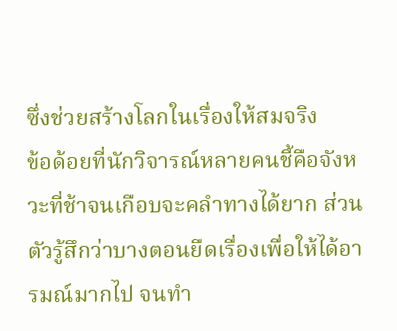ซึ่งช่วยสร้างโลกในเรื่องให้สมจริง
ข้อด้อยที่นักวิจารณ์หลายคนชี้คือจังหวะที่ช้าจนเกือบจะคลำทางได้ยาก ส่วนตัวรู้สึกว่าบางตอนยืดเรื่องเพื่อให้ได้อารมณ์มากไป จนทำ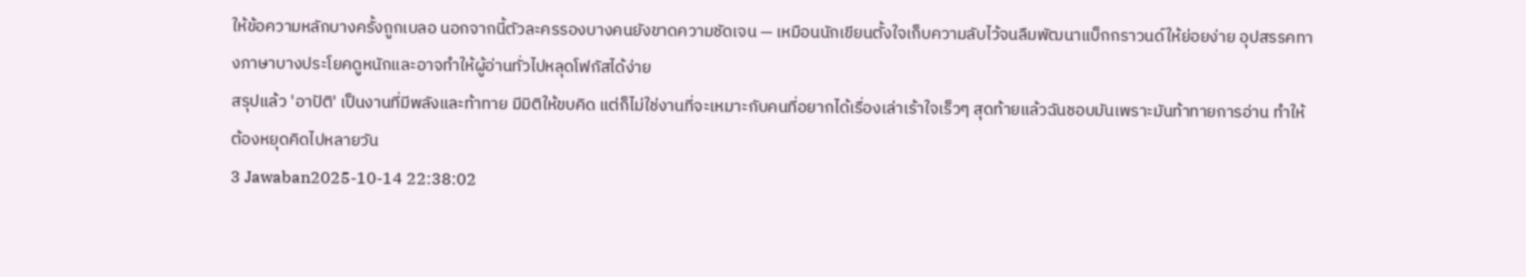ให้ข้อความหลักบางครั้งถูกเบลอ นอกจากนี้ตัวละครรองบางคนยังขาดความชัดเจน — เหมือนนักเขียนตั้งใจเก็บความลับไว้จนลืมพัฒนาแบ็กกราวนด์ให้ย่อยง่าย อุปสรรคทางภาษาบางประโยคดูหนักและอาจทำให้ผู้อ่านทั่วไปหลุดโฟกัสได้ง่าย
สรุปแล้ว 'อาปัติ' เป็นงานที่มีพลังและท้าทาย มีมิติให้ขบคิด แต่ก็ไม่ใช่งานที่จะเหมาะกับคนที่อยากได้เรื่องเล่าเร้าใจเร็วๆ สุดท้ายแล้วฉันชอบมันเพราะมันท้าทายการอ่าน ทำให้ต้องหยุดคิดไปหลายวัน
3 Jawaban2025-10-14 22:38:02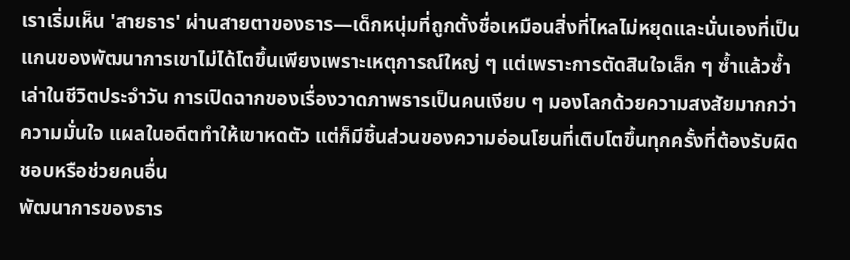เราเริ่มเห็น 'สายธาร' ผ่านสายตาของธาร—เด็กหนุ่มที่ถูกตั้งชื่อเหมือนสิ่งที่ไหลไม่หยุดและนั่นเองที่เป็นแกนของพัฒนาการเขาไม่ได้โตขึ้นเพียงเพราะเหตุการณ์ใหญ่ ๆ แต่เพราะการตัดสินใจเล็ก ๆ ซ้ำแล้วซ้ำเล่าในชีวิตประจำวัน การเปิดฉากของเรื่องวาดภาพธารเป็นคนเงียบ ๆ มองโลกด้วยความสงสัยมากกว่าความมั่นใจ แผลในอดีตทำให้เขาหดตัว แต่ก็มีชิ้นส่วนของความอ่อนโยนที่เติบโตขึ้นทุกครั้งที่ต้องรับผิดชอบหรือช่วยคนอื่น
พัฒนาการของธาร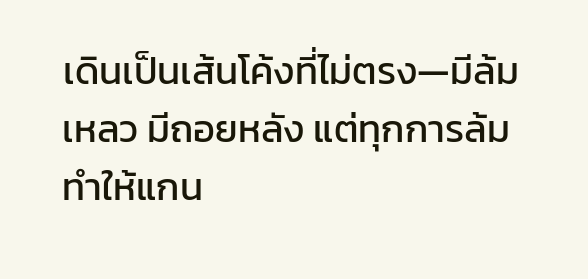เดินเป็นเส้นโค้งที่ไม่ตรง—มีล้มเหลว มีถอยหลัง แต่ทุกการล้มทำให้แกน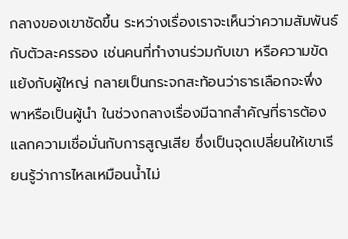กลางของเขาชัดขึ้น ระหว่างเรื่องเราจะเห็นว่าความสัมพันธ์กับตัวละครรอง เช่นคนที่ทำงานร่วมกับเขา หรือความขัดแย้งกับผู้ใหญ่ กลายเป็นกระจกสะท้อนว่าธารเลือกจะพึ่งพาหรือเป็นผู้นำ ในช่วงกลางเรื่องมีฉากสำคัญที่ธารต้องแลกความเชื่อมั่นกับการสูญเสีย ซึ่งเป็นจุดเปลี่ยนให้เขาเรียนรู้ว่าการไหลเหมือนน้ำไม่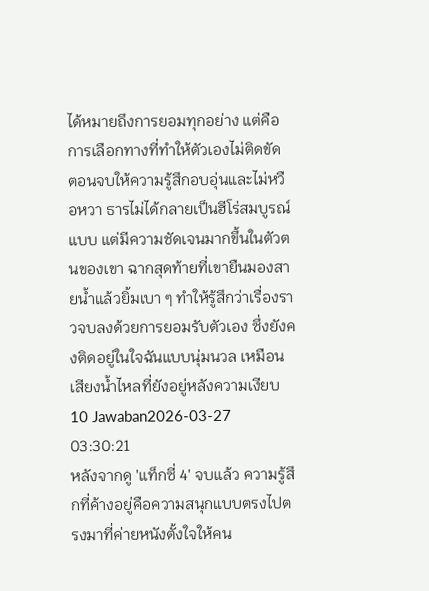ได้หมายถึงการยอมทุกอย่าง แต่คือการเลือกทางที่ทำให้ตัวเองไม่ติดขัด
ตอนจบให้ความรู้สึกอบอุ่นและไม่หวือหวา ธารไม่ได้กลายเป็นฮีโร่สมบูรณ์แบบ แต่มีความชัดเจนมากขึ้นในตัวตนของเขา ฉากสุดท้ายที่เขายืนมองสายน้ำแล้วยิ้มเบา ๆ ทำให้รู้สึกว่าเรื่องราวจบลงด้วยการยอมรับตัวเอง ซึ่งยังคงติดอยู่ในใจฉันแบบนุ่มนวล เหมือนเสียงน้ำไหลที่ยังอยู่หลังความเงียบ
10 Jawaban2026-03-27 03:30:21
หลังจากดู 'แท็กซี่ 4' จบแล้ว ความรู้สึกที่ค้างอยู่คือความสนุกแบบตรงไปตรงมาที่ค่ายหนังตั้งใจให้คน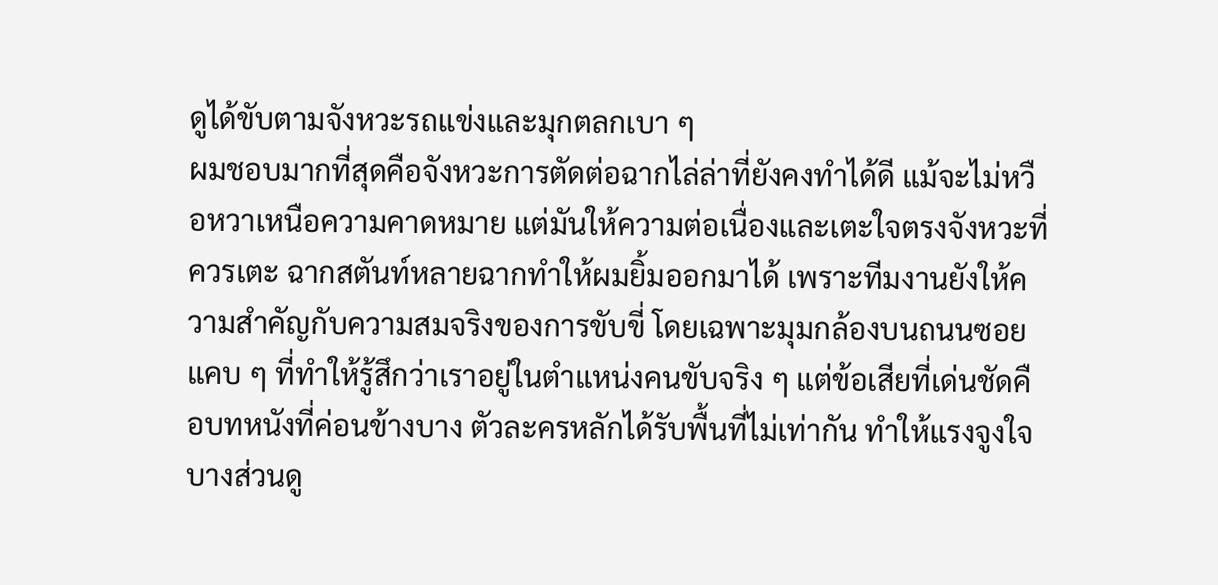ดูได้ขับตามจังหวะรถแข่งและมุกตลกเบา ๆ
ผมชอบมากที่สุดคือจังหวะการตัดต่อฉากไล่ล่าที่ยังคงทำได้ดี แม้จะไม่หวือหวาเหนือความคาดหมาย แต่มันให้ความต่อเนื่องและเตะใจตรงจังหวะที่ควรเตะ ฉากสตันท์หลายฉากทำให้ผมยิ้มออกมาได้ เพราะทีมงานยังให้ความสำคัญกับความสมจริงของการขับขี่ โดยเฉพาะมุมกล้องบนถนนซอยแคบ ๆ ที่ทำให้รู้สึกว่าเราอยู่ในตำแหน่งคนขับจริง ๆ แต่ข้อเสียที่เด่นชัดคือบทหนังที่ค่อนข้างบาง ตัวละครหลักได้รับพื้นที่ไม่เท่ากัน ทำให้แรงจูงใจบางส่วนดู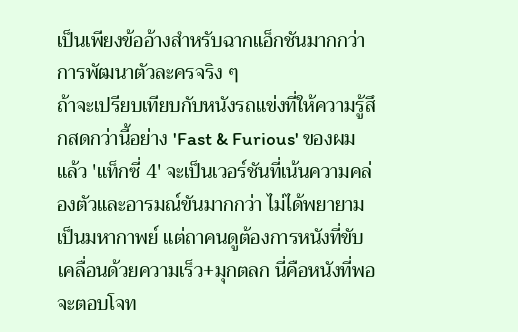เป็นเพียงข้ออ้างสำหรับฉากแอ็กชันมากกว่าการพัฒนาตัวละครจริง ๆ
ถ้าจะเปรียบเทียบกับหนังรถแข่งที่ให้ความรู้สึกสดกว่านี้อย่าง 'Fast & Furious' ของผมแล้ว 'แท็กซี่ 4' จะเป็นเวอร์ชันที่เน้นความคล่องตัวและอารมณ์ขันมากกว่า ไม่ได้พยายามเป็นมหากาพย์ แต่ถาคนดูต้องการหนังที่ขับเคลื่อนด้วยความเร็ว+มุกตลก นี่คือหนังที่พอจะตอบโจท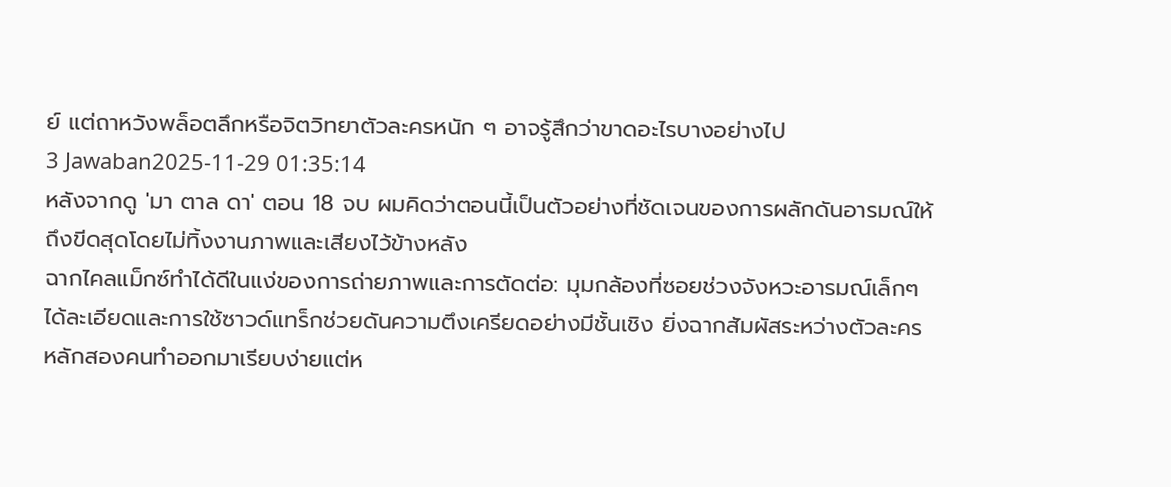ย์ แต่ถาหวังพล็อตลึกหรือจิตวิทยาตัวละครหนัก ๆ อาจรู้สึกว่าขาดอะไรบางอย่างไป
3 Jawaban2025-11-29 01:35:14
หลังจากดู 'มา ตาล ดา' ตอน 18 จบ ผมคิดว่าตอนนี้เป็นตัวอย่างที่ชัดเจนของการผลักดันอารมณ์ให้ถึงขีดสุดโดยไม่ทิ้งงานภาพและเสียงไว้ข้างหลัง
ฉากไคลแม็กซ์ทำได้ดีในแง่ของการถ่ายภาพและการตัดต่อ: มุมกล้องที่ซอยช่วงจังหวะอารมณ์เล็กๆ ได้ละเอียดและการใช้ซาวด์แทร็กช่วยดันความตึงเครียดอย่างมีชั้นเชิง ยิ่งฉากสัมผัสระหว่างตัวละครหลักสองคนทำออกมาเรียบง่ายแต่ห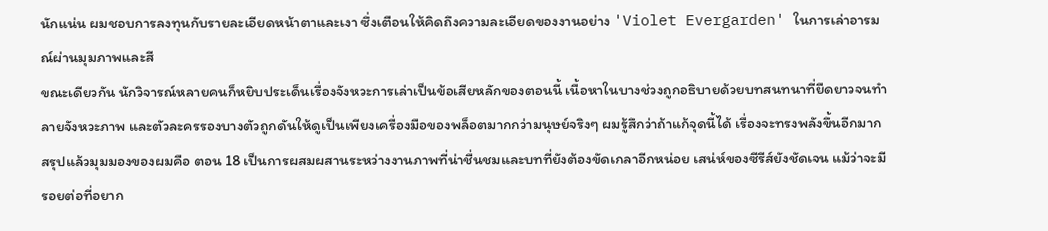นักแน่น ผมชอบการลงทุนกับรายละเอียดหน้าตาและเงา ซึ่งเตือนให้คิดถึงความละเอียดของงานอย่าง 'Violet Evergarden' ในการเล่าอารมณ์ผ่านมุมภาพและสี
ขณะเดียวกัน นักวิจารณ์หลายคนก็หยิบประเด็นเรื่องจังหวะการเล่าเป็นข้อเสียหลักของตอนนี้ เนื้อหาในบางช่วงถูกอธิบายด้วยบทสนทนาที่ยืดยาวจนทำลายจังหวะภาพ และตัวละครรองบางตัวถูกดันให้ดูเป็นเพียงเครื่องมือของพล็อตมากกว่ามนุษย์จริงๆ ผมรู้สึกว่าถ้าแก้จุดนี้ได้ เรื่องจะทรงพลังขึ้นอีกมาก
สรุปแล้วมุมมองของผมคือ ตอน 18 เป็นการผสมผสานระหว่างงานภาพที่น่าชื่นชมและบทที่ยังต้องขัดเกลาอีกหน่อย เสน่ห์ของซีรีส์ยังชัดเจน แม้ว่าจะมีรอยต่อที่อยาก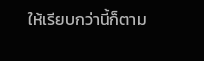ให้เรียบกว่านี้ก็ตาม